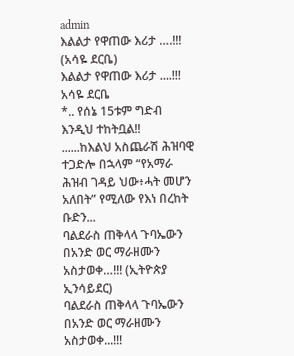admin
እልልታ የዋጠው እሪታ ….!!! (አሳዬ ደርቤ)
እልልታ የዋጠው እሪታ ....!!!
አሳዬ ደርቤ
*.. የሰኔ 15ቱም ግድብ እንዲህ ተከትቧል!!
......ከእልህ አስጨራሽ ሕዝባዊ ተጋድሎ በኋላም “የአማራ ሕዝብ ገዳይ ህው፥ሓት መሆን አለበት” የሚለው የእነ በረከት ቡድን...
ባልደራስ ጠቅላላ ጉባኤውን በአንድ ወር ማራዘሙን አስታወቀ…!!! (ኢትዮጵያ ኢንሳይደር)
ባልደራስ ጠቅላላ ጉባኤውን በአንድ ወር ማራዘሙን አስታወቀ...!!!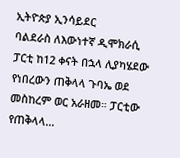ኢትዮጵያ ኢንሳይደር
ባልደራስ ለእውነተኛ ዲሞክራሲ ፓርቲ ከ12 ቀናት በኋላ ሊያካሄደው የነበረውን ጠቅላላ ጉባኤ ወደ መስከረም ወር አራዘመ። ፓርቲው የጠቅላላ...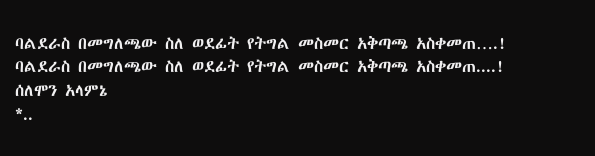ባልደራስ በመግለጫው ስለ ወደፊት የትግል መስመር አቅጣጫ አስቀመጠ….!
ባልደራስ በመግለጫው ስለ ወደፊት የትግል መስመር አቅጣጫ አስቀመጠ....!
ሰለሞን አላምኔ
*..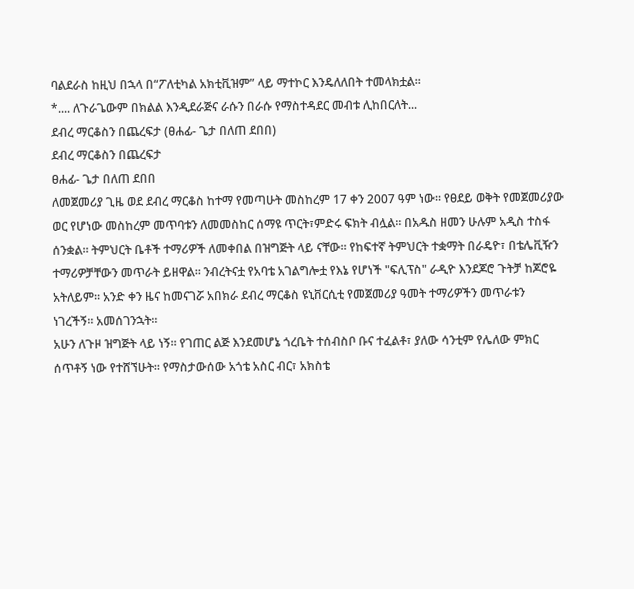ባልደራስ ከዚህ በኋላ በ“ፖለቲካል አክቲቪዝም” ላይ ማተኮር እንዴለለበት ተመላክቷል።
*.... ለጉራጌውም በክልል እንዲደራጅና ራሱን በራሱ የማስተዳደር መብቱ ሊከበርለት...
ደብረ ማርቆስን በጨረፍታ (ፀሐፊ- ጌታ በለጠ ደበበ)
ደብረ ማርቆስን በጨረፍታ
ፀሐፊ- ጌታ በለጠ ደበበ
ለመጀመሪያ ጊዜ ወደ ደብረ ማርቆስ ከተማ የመጣሁት መስከረም 17 ቀን 2007 ዓም ነው። የፀደይ ወቅት የመጀመሪያው ወር የሆነው መስከረም መጥባቱን ለመመስከር ሰማዩ ጥርት፣ምድሩ ፍክት ብሏል። በአዱስ ዘመን ሁሉም አዲስ ተስፋ ሰንቋል። ትምህርት ቤቶች ተማሪዎች ለመቀበል በዝግጅት ላይ ናቸው። የከፍተኛ ትምህርት ተቋማት በራዴዮ፣ በቴሌቪዥን ተማሪዎቻቸውን መጥራት ይዘዋል። ንብረትናቷ የአባቴ አገልግሎቷ የእኔ የሆነች "ፍሊፕስ" ራዲዮ እንደጆሮ ጉትቻ ከጆሮዬ አትለይም። አንድ ቀን ዜና ከመናገሯ አበክራ ደብረ ማርቆስ ዩኒቨርሲቲ የመጀመሪያ ዓመት ተማሪዎችን መጥራቱን ነገረችኝ። አመሰገንኋት።
አሁን ለጉዞ ዝግጅት ላይ ነኝ። የገጠር ልጅ እንደመሆኔ ጎረቤት ተሰብስቦ ቡና ተፈልቶ፣ ያለው ሳንቲም የሌለው ምክር ሰጥቶኝ ነው የተሸኘሁት። የማስታውሰው አጎቴ አስር ብር፣ አክስቴ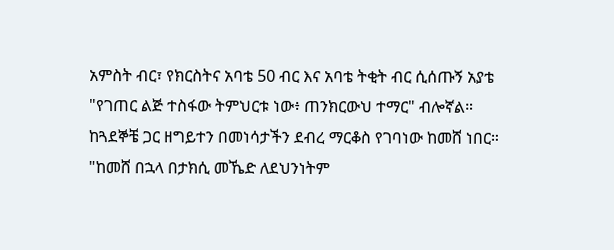አምስት ብር፣ የክርስትና አባቴ 50 ብር እና አባቴ ትቂት ብር ሲሰጡኝ አያቴ "የገጠር ልጅ ተስፋው ትምህርቱ ነው፥ ጠንክርውህ ተማር" ብሎኛል። ከጓደኞቼ ጋር ዘግይተን በመነሳታችን ደብረ ማርቆስ የገባነው ከመሸ ነበር። "ከመሸ በኋላ በታክሲ መኼድ ለደህንነትም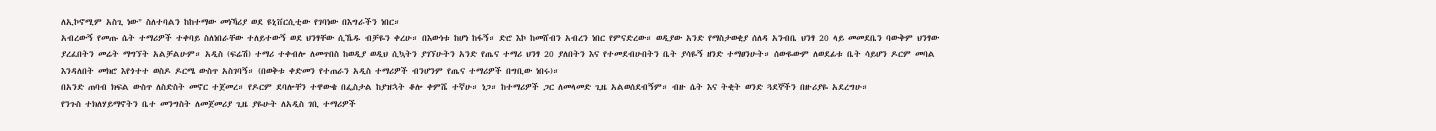ለኢኮኖሚም አስጊ ነው" ስለተባልን ከከተማው መነኻሪያ ወደ ዩኒቨርሲቲው የገባነው በእግራችን ነበር።
አብረውኝ የመጡ ሴት ተማሪዎች ተቀባይ ስለነበራቸው ተለይተውኝ ወደ ህንፃቸው ሲኼዱ ብቻዬን ቀረሁ። በእውነቱ ከሆነ ከፋኝ። ድሮ እኮ ከመሸብን አብረን ነበር የምናድረው። ወዲያው አንድ የማስታወቂያ ሰለዳ አንብቤ ህንፃ 20 ላይ መመደቤን ባውቅም ህንፃው ያረፈበትን መሬት ማግኘት አልቻልሁም። አዲስ (ፍሬሽ) ተማሪ ተቀብሎ ለመጥበስ ከወዲያ ወዲህ ሲኳትን ያገኘሁትን አንድ የጤና ተማሪ ህንፃ 20 ያለበትን እና የተመደብሁበትን ቤት ያሳዬኝ ዘንድ ተማፀንሁት። ሰውዬውም ለወደፊቱ ቤት ሳይሆን ዶርም መባል እንዳለበት መክሮ እየጎተተ ወስዶ ዶርሜ ውስጥ አስገባኝ። (በወቅቱ ቀድመን የተጠራን አዲስ ተማሪዎች ብንሆንም የጤና ተማሪዎች በግቢው ነበሩ)።
በአንድ ጠባብ ክፍል ውስጥ ለስድስት መኖር ተጀመረ። የዶርም ደባሎቸን ተዋውቄ በፌስታል ከያዝኋት ቆሎ ቀምሼ ተኛሁ። ነጋ። ከተማሪዎች ጋር ለመላመድ ጊዜ አልወሰደብኝም። ብዙ ሴት እና ትቂት ወንድ ጓደኞችን በዙሪያዬ አደረግሁ።
የንጉስ ተክለሃይማኖትን ቤተ መንግስት ለመጀመሪያ ጊዜ ያዬሁት ለአዲስ ገቢ ተማሪዎች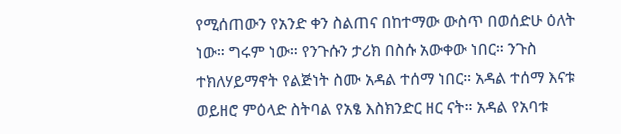የሚሰጠውን የአንድ ቀን ስልጠና በከተማው ውስጥ በወሰድሁ ዕለት ነው። ግሩም ነው። የንጉሱን ታሪክ በስሱ አውቀው ነበር። ንጉስ ተክለሃይማኖት የልጅነት ስሙ አዳል ተሰማ ነበር። አዳል ተሰማ እናቱ ወይዘሮ ምዕላድ ስትባል የአፄ እስክንድር ዘር ናት። አዳል የአባቱ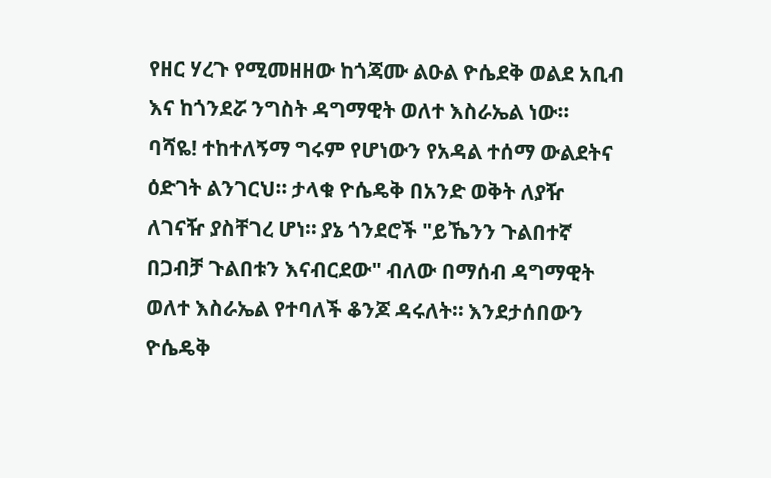የዘር ሃረጉ የሚመዘዘው ከጎጃሙ ልዑል ዮሴደቅ ወልደ አቢብ እና ከጎንደሯ ንግስት ዳግማዊት ወለተ እስራኤል ነው።
ባሻዬ! ተከተለኝማ ግሩም የሆነውን የአዳል ተሰማ ውልደትና ዕድገት ልንገርህ። ታላቁ ዮሴዴቅ በአንድ ወቅት ለያዥ ለገናዥ ያስቸገረ ሆነ። ያኔ ጎንደሮች "ይኼንን ጉልበተኛ በጋብቻ ጉልበቱን እናብርደው" ብለው በማሰብ ዳግማዊት ወለተ እስራኤል የተባለች ቆንጆ ዳሩለት። እንደታሰበውን ዮሴዴቅ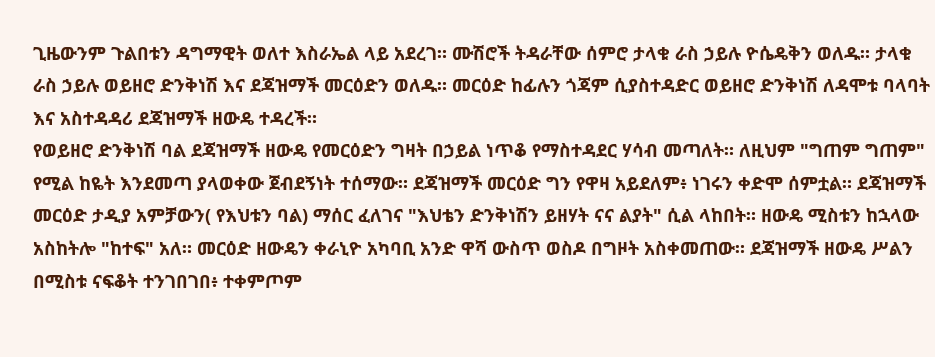ጊዜውንም ጉልበቱን ዳግማዊት ወለተ እስራኤል ላይ አደረገ። ሙሽሮች ትዳራቸው ሰምሮ ታላቁ ራስ ኃይሉ ዮሴዴቅን ወለዱ። ታላቁ ራስ ኃይሉ ወይዘሮ ድንቅነሽ እና ደጃዝማች መርዕድን ወለዱ። መርዕድ ከፊሉን ጎጃም ሲያስተዳድር ወይዘሮ ድንቅነሽ ለዳሞቱ ባላባት እና አስተዳዳሪ ደጃዝማች ዘውዴ ተዳረች።
የወይዘሮ ድንቅነሽ ባል ደጃዝማች ዘውዴ የመርዕድን ግዛት በኃይል ነጥቆ የማስተዳደር ሃሳብ መጣለት። ለዚህም "ግጠም ግጠም" የሚል ከዬት እንደመጣ ያላወቀው ጀብደኝነት ተሰማው። ደጃዝማች መርዕድ ግን የዋዛ አይደለም፥ ነገሩን ቀድሞ ሰምቷል። ደጃዝማች መርዕድ ታዲያ አምቻውን( የእህቱን ባል) ማሰር ፈለገና "እህቴን ድንቅነሽን ይዘሃት ናና ልያት" ሲል ላከበት። ዘውዴ ሚስቱን ከኋላው አስከትሎ "ከተፍ" አለ። መርዕድ ዘውዴን ቀራኒዮ አካባቢ አንድ ዋሻ ውስጥ ወስዶ በግዞት አስቀመጠው። ደጃዝማች ዘውዴ ሥልን በሚስቱ ናፍቆት ተንገበገበ፥ ተቀምጦም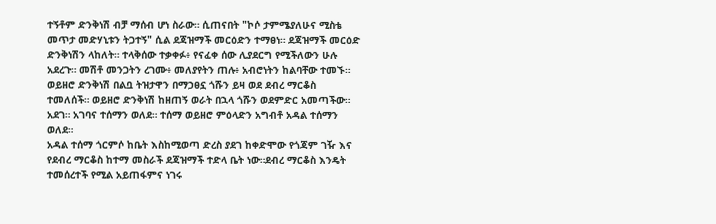ተኝቶም ድንቅነሽ ብቻ ማሰብ ሆነ ስራው። ሲጠናበት "ኮሶ ታምሜያለሁና ሚስቴ መጥታ መድሃኒቱን ትጋተኝ" ሲል ደጃዝማች መርዕድን ተማፀነ። ደጃዝማች መርዕድ ድንቅነሽን ላከለት። ተላቅሰው ተቃቀፉ፥ የናፈቀ ሰው ሊያደርግ የሚችለውን ሁሉ አደረጉ። መሽቶ መንጋትን ረገሙ፥ መለያየትን ጠሉ፥ አብሮነትን ከልባቸው ተመኙ። ወይዘሮ ድንቅነሽ በልቧ ትዝታዋን በማኃፀኗ ጎሹን ይዛ ወደ ደብረ ማርቆስ ተመለሰች። ወይዘሮ ድንቅነሽ ከዘጠኝ ወራት በኋላ ጎሹን ወደምድር አመጣችው። አደገ። አገባና ተሰማን ወለደ። ተሰማ ወይዘሮ ምዕላድን አግብቶ አዳል ተሰማን ወለደ።
አዳል ተሰማ ጎርምሶ ከቤት እስከሚወጣ ድረስ ያደገ ከቀድሞው የጎጃም ገዥ እና የደብረ ማርቆስ ከተማ መስራች ደጃዝማች ተድላ ቤት ነው።ደብረ ማርቆስ እንዴት ተመሰረተች የሚል አይጠፋምና ነገሩ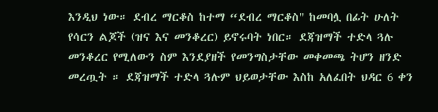እንዲህ ነው። ደብረ ማርቆስ ከተማ “ደብረ ማርቆስ" ከመባሏ በፊት ሁለት የሳርን ልጆች (ዝና እና መንቆረር) ይኖሩባት ነበር። ደጃዝማች ተድላ ጓሉ መንቆረር የሚለውን ስም እንደያዘች የመንግስታቸው መቀመጫ ትሆን ዘንድ መረጧት ። ደጃዝማች ተድላ ጓሉም ህይወታቸው እስከ አለፈበት ህዳር 6 ቀን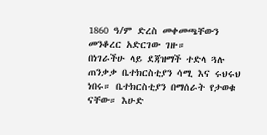1860 ዓ/ም ድረስ መቀመጫቸውን መንቆረር አድርገው ገዙ።
በነገራችሁ ላይ ደጃዝማች ተድላ ጓሉ ጠንቃቃ ቤተክርስቲያን ሳሚ እና ሩህሩህ ነበሩ። ቤተክርስቲያን በማሰራት የታወቁ ናቸው። እሁድ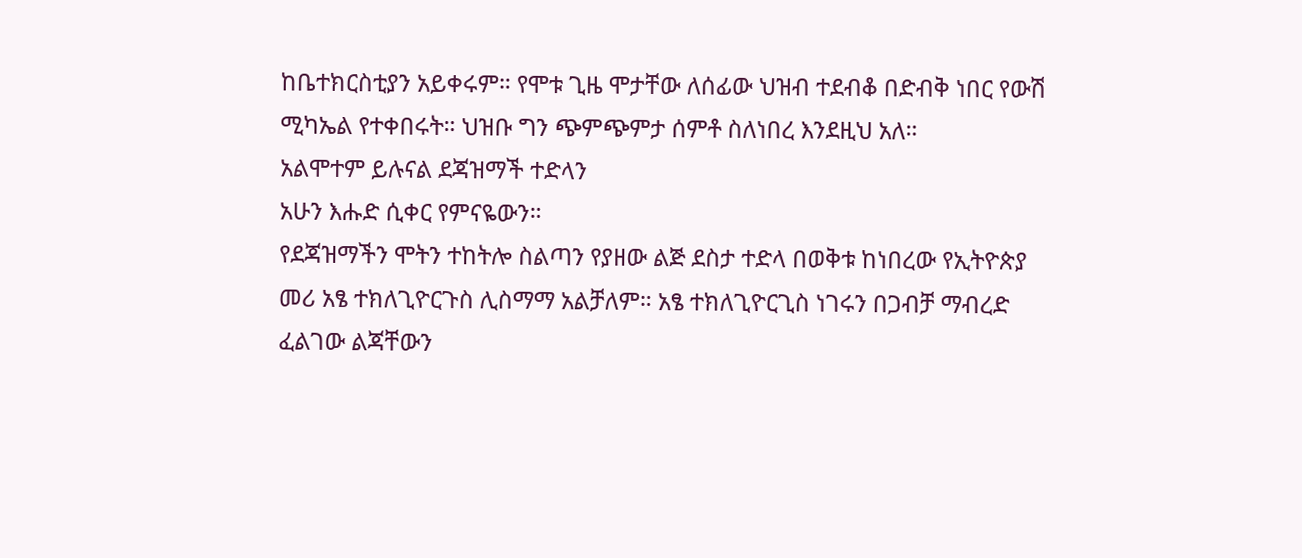ከቤተክርስቲያን አይቀሩም። የሞቱ ጊዜ ሞታቸው ለሰፊው ህዝብ ተደብቆ በድብቅ ነበር የውሽ ሚካኤል የተቀበሩት። ህዝቡ ግን ጭምጭምታ ሰምቶ ስለነበረ እንደዚህ አለ።
አልሞተም ይሉናል ደጃዝማች ተድላን
አሁን እሑድ ሲቀር የምናዬውን።
የደጃዝማችን ሞትን ተከትሎ ስልጣን የያዘው ልጅ ደስታ ተድላ በወቅቱ ከነበረው የኢትዮጵያ መሪ አፄ ተክለጊዮርጉስ ሊስማማ አልቻለም። አፄ ተክለጊዮርጊስ ነገሩን በጋብቻ ማብረድ ፈልገው ልጃቸውን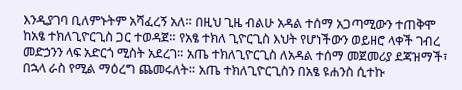እንዲያገባ ቢለምኑትም አሻፈረኝ አለ። በዚህ ጊዜ ብልሁ አዳል ተሰማ አጋጣሚውን ተጠቅሞ ከአፄ ተክለጊዮርጊስ ጋር ተወዳጀ። የአፄ ተክለ ጊዮርጊስ እህት የሆነችውን ወይዘሮ ላቀች ገብረ መድኃንን ላፍ አድርጎ ሚስት አደረገ። አጤ ተክለጊዮርጊስ ለአዳል ተሰማ መጀመሪያ ደጃዝማች፣ በኋላ ራስ የሚል ማዕረግ ጨመሩለት። አጤ ተክለጊዮርጊስን በአፄ ዩሐንስ ሲተኩ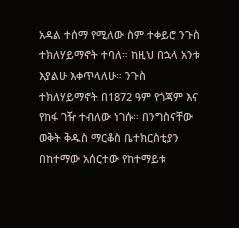አዳል ተሰማ የሚለው ስም ተቀይሮ ንጉስ ተክለሃይማኖት ተባለ። ከዚህ በኋላ አንቱ እያልሁ እቀጥላለሁ። ንጉስ ተክለሃይማኖት በ1872 ዓም የጎጃም እና የከፋ ገዥ ተብለው ነገሱ። በንግስናቸው ወቅት ቅዱስ ማርቆስ ቤተክርስቲያን በከተማው አሰርተው የከተማይቱ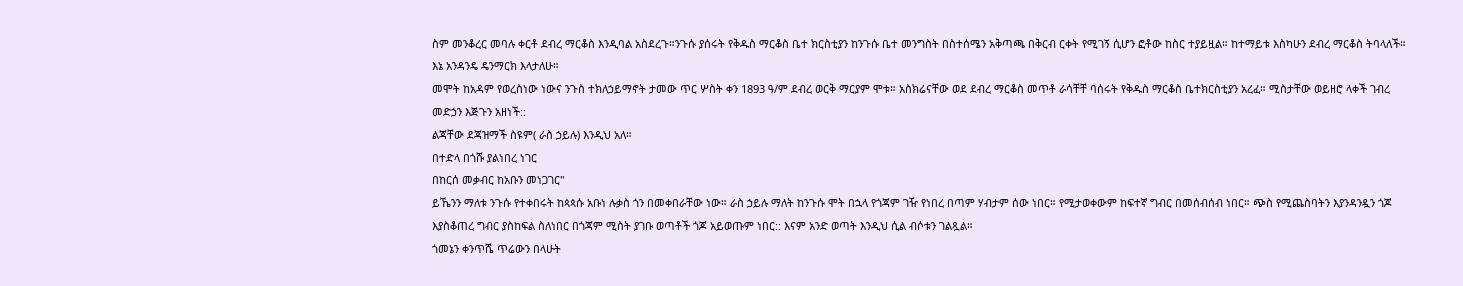ስም መንቆረር መባሉ ቀርቶ ደብረ ማርቆስ እንዲባል አስደረጉ።ንጉሱ ያሰሩት የቅዱስ ማርቆስ ቤተ ክርስቲያን ከንጉሱ ቤተ መንግስት በስተሰሜን አቅጣጫ በቅርብ ርቀት የሚገኝ ሲሆን ፎቶው ከስር ተያይዟል። ከተማይቱ እስካሁን ደብረ ማርቆስ ትባላለች። እኔ አንዳንዴ ዴንማርክ እላታለሁ።
መሞት ከአዳም የወረስነው ነውና ንጉስ ተክለኃይማኖት ታመው ጥር ሦስት ቀን 1893 ዓ/ም ደብረ ወርቅ ማርያም ሞቱ። አስክሬናቸው ወደ ደብረ ማርቆስ መጥቶ ራሳቸቸ ባሰሩት የቅዱስ ማርቆስ ቤተክርስቲያን አረፈ። ሚስታቸው ወይዘሮ ላቀች ገብረ መድኃን እጅጉን አዘነች::
ልጃቸው ደጃዝማች ስዩም( ራስ ኃይሉ) እንዲህ አለ።
በተድላ በጎሹ ያልነበረ ነገር
በከርሰ መቃብር ከአቡን መነጋገር"
ይኼንን ማለቱ ንጉሱ የተቀበሩት ከጳጳሱ አቡነ ሉቃስ ጎን በመቀበራቸው ነው። ራስ ኃይሉ ማለት ከንጉሱ ሞት በኋላ የጎጃም ገዥ የነበረ በጣም ሃብታም ሰው ነበር። የሚታወቀውም ከፍተኛ ግብር በመሰብሰብ ነበር። ጭስ የሚጨስባትን እያንዳንዷን ጎጆ እያስቆጠረ ግብር ያስከፍል ስለነበር በጎጃም ሚስት ያገቡ ወጣቶች ጎጆ አይወጡም ነበር:: እናም አንድ ወጣት እንዲህ ሲል ብሶቱን ገልጿል።
ጎመኔን ቀንጥሼ ጥሬውን በላሁት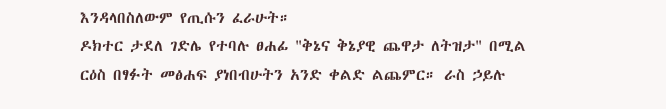እንዳላበስለውም የጢሱን ፈራሁት።
ዶክተር ታደለ ገድሌ የተባሉ ፀሐፊ "ቅኔና ቅኔያዊ ጨዋታ ለትዝታ" በሚል ርዕስ በፃፉት መፅሐፍ ያነበብሁትን አንድ ቀልድ ልጨምር። ራስ ኃይሉ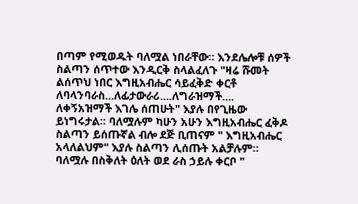በጣም የሚወዱት ባለሟል ነበራቸው። እንደሌሎቹ ሰዎች ስልጣን ሰጥተው እንዲርቅ ስላልፈለጉ "ዛሬ ሹመት ልሰጥህ ነበር እግዚአብሔር ሳይፈቅድ ቀርቶ ለባላንባራስ...ለፊታውራሪ....ለግራዝማች.... ለቀኝአዝማች እገሌ ሰጠሁት" እያሉ በየጊዜው ይነግሩታል። ባለሟሉም ካሁን አሁን እግዚአብሔር ፈቅዶ ስልጣን ይሰጡኛል ብሎ ደጅ ቢጠናም " እግዚአብሔር አላለልህም" እያሉ ስልጣን ሊሰጡት አልቻሉም። ባለሟሉ በስቅለት ዕለት ወደ ራስ ኃይሉ ቀርቦ "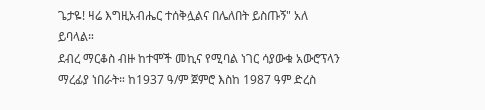ጌታዬ! ዛሬ እግዚአብሔር ተሰቅሏልና በሌለበት ይስጡኝ" አለ ይባላል።
ደብረ ማርቆስ ብዙ ከተሞች መኪና የሚባል ነገር ሳያውቁ አውሮፕላን ማረፊያ ነበራት። ከ1937 ዓ/ም ጀምሮ እስከ 1987 ዓም ድረስ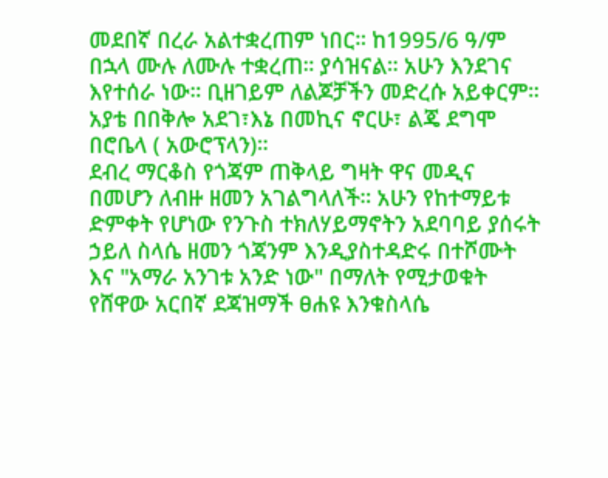መደበኛ በረራ አልተቋረጠም ነበር። ከ1995/6 ዓ/ም በኋላ ሙሉ ለሙሉ ተቋረጠ። ያሳዝናል። አሁን እንደገና እየተሰራ ነው። ቢዘገይም ለልጆቻችን መድረሱ አይቀርም። አያቴ በበቅሎ አደገ፣እኔ በመኪና ኖርሁ፣ ልጄ ደግሞ በሮቤላ ( አውሮፕላን)።
ደብረ ማርቆስ የጎጃም ጠቅላይ ግዛት ዋና መዲና በመሆን ለብዙ ዘመን አገልግላለች። አሁን የከተማይቱ ድምቀት የሆነው የንጉስ ተክለሃይማኖትን አደባባይ ያሰሩት ኃይለ ስላሴ ዘመን ጎጃንም እንዲያስተዳድሩ በተሾሙት እና "አማራ አንገቱ አንድ ነው" በማለት የሚታወቁት የሸዋው አርበኛ ደጃዝማች ፀሐዩ እንቁስላሴ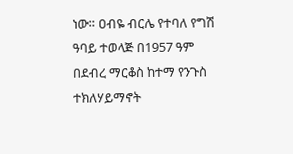ነው። ዐብዬ ብርሌ የተባለ የግሽ ዓባይ ተወላጅ በ1957 ዓም በደብረ ማርቆስ ከተማ የንጉስ ተክለሃይማኖት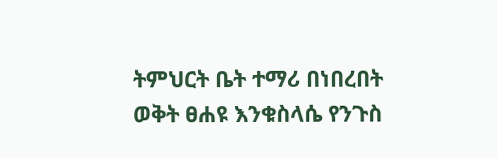ትምህርት ቤት ተማሪ በነበረበት ወቅት ፀሐዩ እንቁስላሴ የንጉስ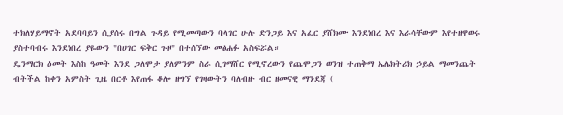ተክለሃይማኖት አደባባይን ሲያሰሩ በግል ጉዳይ የሚመጣውን ባላገር ሁሉ ድንጋይ እና አፈር ያሸክሙ እንደነበረ እና እራሳቸውም እየተዘዋወሩ ያስተባብሩ እንደነበረ ያዬውን "በሀገር ፍቅር ጉዞ" በተሰኘው መፅሐፉ አስፍሯል።
ዴንማርክ ዕመት እስከ ዓመት እንደ ጋለሞታ ያለምንም ስራ ሲገማሸር የሚኖረውን የጨሞጋን ወንዝ ተጠቅማ ኤሌክትሪክ ኃይል ማመንጨት ብትችል ከቀን አምስት ጊዜ በርቶ እየጠፋ ቆሎ ዘግኘ የገዛውትን ባለብዙ ብር ዘመናዊ ማንደጃ (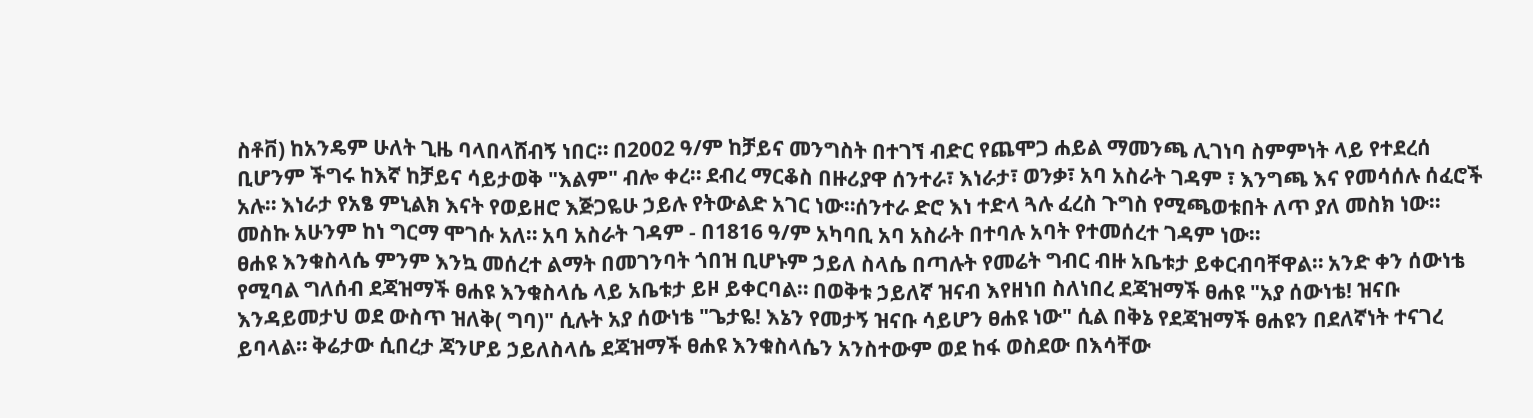ስቶቨ) ከአንዴም ሁለት ጊዜ ባላበላሸብኝ ነበር። በ2002 ዓ/ም ከቻይና መንግስት በተገኘ ብድር የጨሞጋ ሐይል ማመንጫ ሊገነባ ስምምነት ላይ የተደረሰ ቢሆንም ችግሩ ከእኛ ከቻይና ሳይታወቅ "እልም" ብሎ ቀረ። ደብረ ማርቆስ በዙሪያዋ ሰንተራ፣ እነራታ፣ ወንቃ፣ አባ አስራት ገዳም ፣ እንግጫ እና የመሳሰሉ ሰፈሮች አሉ። እነራታ የአፄ ምኒልክ እናት የወይዘሮ እጅጋዬሁ ኃይሉ የትውልድ አገር ነው።ሰንተራ ድሮ እነ ተድላ ጓሉ ፈረስ ጉግስ የሚጫወቱበት ለጥ ያለ መስክ ነው። መስኩ አሁንም ከነ ግርማ ሞገሱ አለ። አባ አስራት ገዳም - በ1816 ዓ/ም አካባቢ አባ አስራት በተባሉ አባት የተመሰረተ ገዳም ነው።
ፀሐዩ እንቁስላሴ ምንም እንኳ መሰረተ ልማት በመገንባት ጎበዝ ቢሆኑም ኃይለ ስላሴ በጣሉት የመሬት ግብር ብዙ አቤቱታ ይቀርብባቸዋል። አንድ ቀን ሰውነቴ የሚባል ግለሰብ ደጃዝማች ፀሐዩ እንቁስላሴ ላይ አቤቱታ ይዞ ይቀርባል። በወቅቱ ኃይለኛ ዝናብ እየዘነበ ስለነበረ ደጃዝማች ፀሐዩ "አያ ሰውነቴ! ዝናቡ እንዳይመታህ ወደ ውስጥ ዝለቅ( ግባ)" ሲሉት አያ ሰውነቴ "ጌታዬ! እኔን የመታኝ ዝናቡ ሳይሆን ፀሐዩ ነው" ሲል በቅኔ የደጃዝማች ፀሐዩን በደለኛነት ተናገረ ይባላል። ቅሬታው ሲበረታ ጃንሆይ ኃይለስላሴ ደጃዝማች ፀሐዩ እንቁስላሴን አንስተውም ወደ ከፋ ወስደው በእሳቸው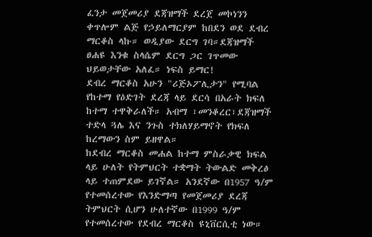ፈንታ መጀመሪያ ደጃዝማች ደረጀ መኮነንን ቀጥሎም ልጅ የኃይለማርያም ከበደን ወደ ደብረ ማርቆስ ላኩ። ወዲያው ደርግ ገባ።ደጃዝማች ፀሐዩ እንቁ ስላሴም ደርግ ጋር ገጥመው ህይወታቸው አለፈ። ነፍስ ይማር!
ደብረ ማርቆስ አሁን "ሪጅኦፖሊታን" የሚባል የከተማ የዕድገት ደረጃ ላይ ደርሳ በአራት ክፍለ ከተማ ተዋቅራለች። አብማ ፣መንቆረር፣ደጃዝማች ተድላ ጓሌ እና ንጉስ ተክለሃይማኖት የክፍለ ከረማውን ስም ይዘዋል።
ከደብረ ማርቆስ መሐል ከተማ ምስራቃዊ ክፍል ላይ ሁለት የትምህርት ተቋማት ትውልድ መቅረፅ ላይ ተጠምደው ይገኛል። አንደኛው በ1957 ዓ/ም የተመሰረተው የእንድማጣ የመጀመሪያ ደረጃ ትምህርት ሲሆን ሁለተኛው በ1999 ዓ/ም የተመሰረተው የደብረ ማርቆስ ዩኒቨርሲቲ ነው።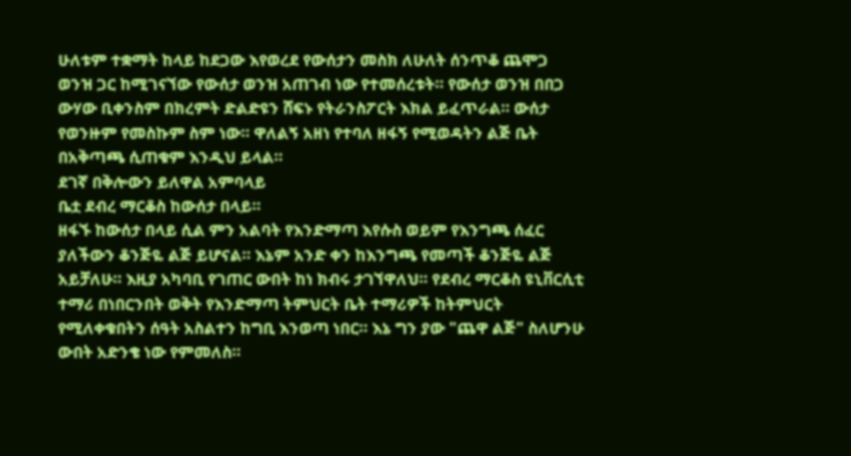ሁለቱም ተቋማት ከላይ ከደጋው እየወረደ የውሰታን መስክ ለሁለት ሰንጥቆ ጨሞጋ ወንዝ ጋር ከሚገናኘው የውሰታ ወንዝ አጠገብ ነው የተመሰረቱት። የውሰታ ወንዝ በበጋ ውሃው ቢቀንስም በክረምት ድልድዩን ሸፍኑ የትራንስፖርት እክል ይፈጥራል። ውሰታ የወንዙም የመስኩም ስም ነው። ዋለልኝ አዘነ የተባለ ዘፋኝ የሚወዳትን ልጅ ቤት በአቅጣጫ ሲጠቁም እንዲህ ይላል።
ደገኛ በቅሎውን ይለዋል አምባላይ
ቤቷ ደብረ ማርቆስ ከውሰታ በላይ።
ዘፋኙ ከውሰታ በላይ ሲል ምን አልባት የእንድማጣ እየሱስ ወይም የእንግጫ ሰፈር ያለችውን ቆንጅዬ ልጅ ይሆናል። እኔም አንድ ቀን ከእንግጫ የመጣች ቆንጅዬ ልጅ አይቻለሁ። እዚያ አካባቢ የገጠር ውበት ከነ ክብሩ ታገኘዋለህ። የደብረ ማርቆስ ዩኒቨርሲቲ ተማሪ በነበርንበት ወቅት የእንድማጣ ትምህርት ቤት ተማሪዎች ከትምህርት የሚለቀቁበትን ሰዓት አስልተን ከግቢ እንወጣ ነበር። እኔ ግን ያው "ጨዋ ልጅ" ስለሆንሁ ውበት አድንቄ ነው የምመለስ።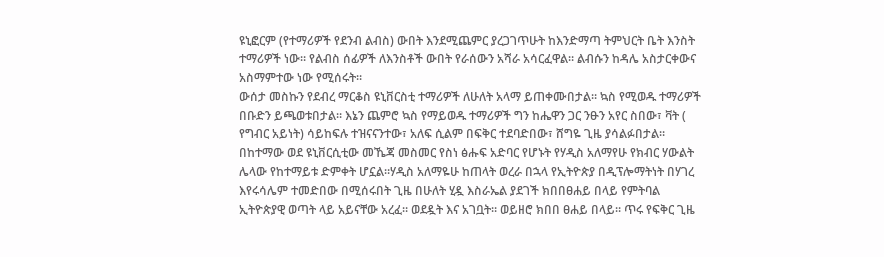ዩኒፎርም (የተማሪዎች የደንብ ልብስ) ውበት እንደሚጨምር ያረጋገጥሁት ከእንድማጣ ትምህርት ቤት እንስት ተማሪዎች ነው። የልብስ ሰፊዎች ለእንስቶች ውበት የራሰውን አሻራ አሳርፈዋል። ልብሱን ከዳሌ አስታርቀውና አስማምተው ነው የሚሰሩት።
ውሰታ መስኩን የደብረ ማርቆስ ዩኒቨርስቲ ተማሪዎች ለሁለት አላማ ይጠቀሙበታል። ኳስ የሚወዱ ተማሪዎች በቡድን ይጫወቱበታል። እኔን ጨምሮ ኳስ የማይወዱ ተማሪዎች ግን ከሔዋን ጋር ንፁን አየር ስበው፣ ቫት ( የግብር አይነት) ሳይከፍሉ ተዝናናንተው፣ አለፍ ሲልም በፍቅር ተደባድበው፣ ሸግዬ ጊዜ ያሳልፉበታል።
በከተማው ወደ ዩኒቨርሲቲው መኼጃ መስመር የስነ ፅሑፍ አድባር የሆኑት የሃዲስ አለማየሁ የክብር ሃውልት ሌላው የከተማይቱ ድምቀት ሆኗል።ሃዲስ አለማዬሁ ከጠላት ወረራ በኋላ የኢትዮጵያ በዲፕሎማትነት በሃገረ እየሩሳሌም ተመድበው በሚሰሩበት ጊዜ በሁለት ሂዷ እስራኤል ያደገች ክበበፀሐይ በላይ የምትባል ኢትዮጵያዊ ወጣት ላይ አይናቸው አረፈ። ወደዷት እና አገቧት። ወይዘሮ ክበበ ፀሐይ በላይ። ጥሩ የፍቅር ጊዜ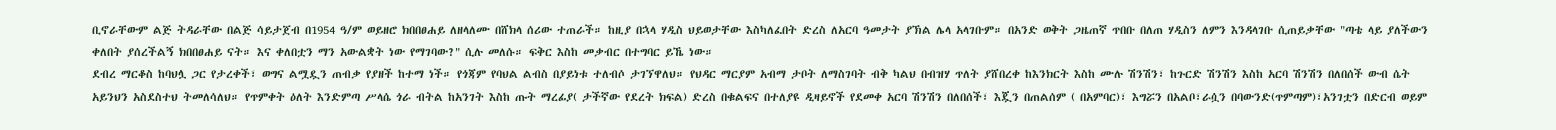ቢኖራቸውም ልጅ ትዳራቸው በልጅ ሳይታጀብ በ1954 ዓ/ም ወይዘሮ ክበበፀሐይ ለዘላለሙ በሸክላ ሰሪው ተጠራች። ከዚያ በኋላ ሃዲስ ህይወታቸው እስካለፈበት ድረስ ለአርባ ዓመታት ያኽል ሌላ አላገቡም። በአንድ ወቅት ጋዜጠኛ ጥበቡ በለጠ ሃዲስን ለምን እንዳላገቡ ሲጠይቃቸው "ጣቴ ላይ ያለችውን ቀለበት ያሰረችልኝ ክበበፀሐይ ናት። እና ቀለበቷን ማን አውልቋት ነው የማገባው?" ሲሉ መለሱ። ፍቅር እስከ መቃብር በተግባር ይኼ ነው።
ደብረ ማርቆስ ከባህሏ ጋር የታረቀች፣ ወግና ልሟዷን ጠብቃ የያዘች ከተማ ነች። የጎጃም የባህል ልብስ በያይነቱ ተለብሶ ታገኘዋለህ። የህዳር ማርያም አብማ ታቦት ለማስገባት ብቅ ካልህ በብዝሃ ጥለት ያሸበረቀ ከእንክርት እስከ ሙሉ ሽንሽን፣ ከጉርድ ሽንሽን እስከ አርባ ሽንሽን በለበሰች ውብ ሴት አይንህን አስደስተህ ትመለሳለህ። የጥምቀት ዕለት እንድምጣ ሥላሴ ጎራ ብትል ከአንገት እስከ ጡት ማረፊያ( ታችኛው የደረት ክፍል) ድረስ በቁልፍና በተለያዩ ዲዛይኖች የደመቀ አርባ ሽንሽን በለበሰች፣ እጇን በጠልሰም ( በአምባር)፣ እግሯን በአልቦ፣ራሷን በባውንድ(ጥምጣም)፣አንገቷን በድርብ ወይም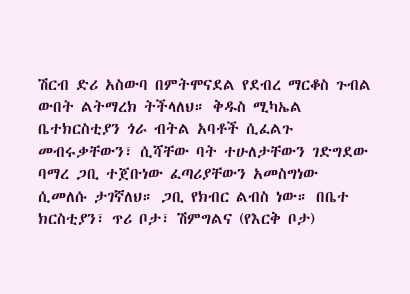ሽርብ ድሪ አስውባ በምትሞናደል የደብረ ማርቆስ ጉብል ውበት ልትማረክ ትችላለህ። ቅዱስ ሚካኤል ቤተክርስቲያን ጎራ ብትል አባቶች ሲፈልጉ መብሩቃቸውን፣ ሲሻቸው ባት ተሁለታቸውን ገድግደው ባማረ ጋቢ ተጀቡነው ፈጣሪያቸውን አመስግነው ሲመለሱ ታገኛለህ። ጋቢ የክብር ልብስ ነው። በቤተ ክርስቲያን፣ ጥሪ ቦታ፣ ሽምግልና (የእርቅ ቦታ)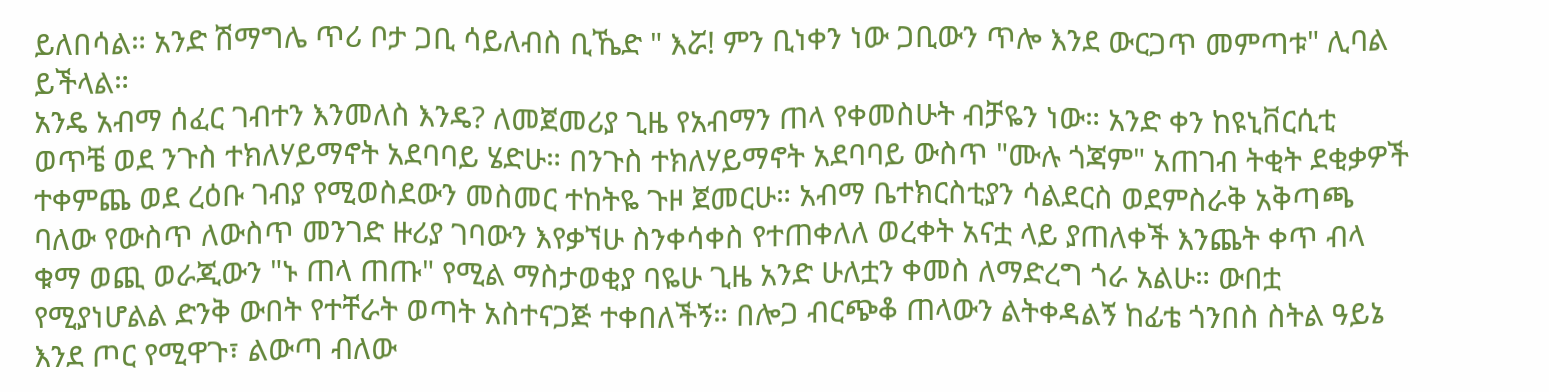ይለበሳል። አንድ ሽማግሌ ጥሪ ቦታ ጋቢ ሳይለብስ ቢኼድ " እሯ! ምን ቢነቀን ነው ጋቢውን ጥሎ እንደ ውርጋጥ መምጣቱ" ሊባል ይችላል።
አንዴ አብማ ሰፈር ገብተን እንመለስ እንዴ? ለመጀመሪያ ጊዜ የአብማን ጠላ የቀመስሁት ብቻዬን ነው። አንድ ቀን ከዩኒቨርሲቲ ወጥቼ ወደ ንጉስ ተክለሃይማኖት አደባባይ ሄድሁ። በንጉስ ተክለሃይማኖት አደባባይ ውስጥ "ሙሉ ጎጃም" አጠገብ ትቂት ደቂቃዎች ተቀምጨ ወደ ረዕቡ ገብያ የሚወስደውን መስመር ተከትዬ ጉዞ ጀመርሁ። አብማ ቤተክርስቲያን ሳልደርስ ወደምስራቅ አቅጣጫ ባለው የውስጥ ለውስጥ መንገድ ዙሪያ ገባውን እየቃኘሁ ስንቀሳቀስ የተጠቀለለ ወረቀት አናቷ ላይ ያጠለቀች እንጨት ቀጥ ብላ ቁማ ወጪ ወራጂውን "ኑ ጠላ ጠጡ" የሚል ማስታወቂያ ባዬሁ ጊዜ አንድ ሁለቷን ቀመስ ለማድረግ ጎራ አልሁ። ውበቷ የሚያነሆልል ድንቅ ውበት የተቸራት ወጣት አስተናጋጅ ተቀበለችኝ። በሎጋ ብርጭቆ ጠላውን ልትቀዳልኝ ከፊቴ ጎንበስ ስትል ዓይኔ እንደ ጦር የሚዋጉ፣ ልውጣ ብለው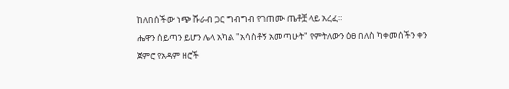ከለበሰችው ነጭ ሹራብ ጋር ግብግብ የገጠሙ ጤቶቿ ላይ አረፈ።
ሔዋን ሰይጣን ይሆን ሌላ አካል "አሳስቶኝ አመጣሁት" የምትለውን ዕፀ በለስ ካቀመሰችን ቀን ጀምሮ የአዳም ዘሮች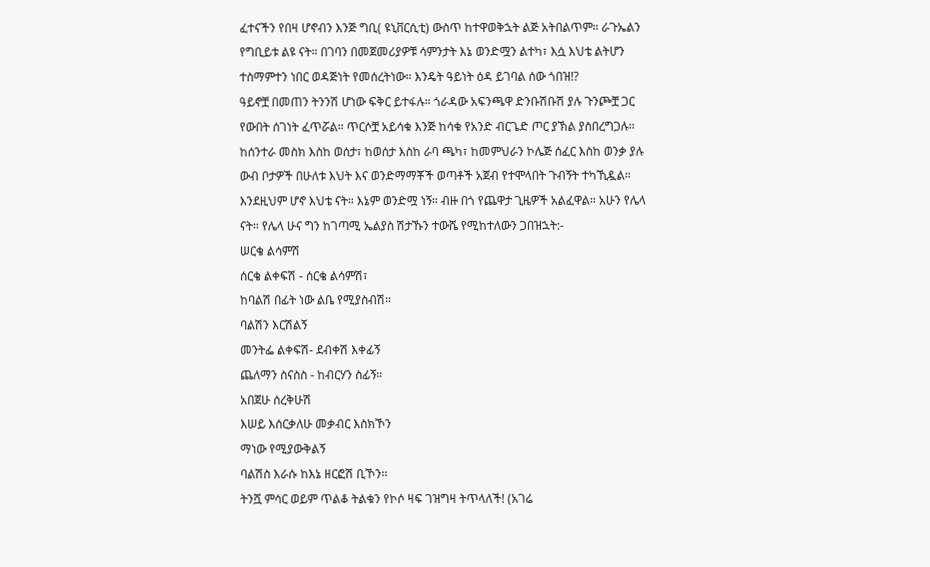ፈተናችን የበዛ ሆኖብን እንጅ ግቢ( ዩኒቨርሲቲ) ውስጥ ከተዋወቅኋት ልጅ አትበልጥም። ራጉኤልን የግቢይቱ ልዩ ናት። በገባን በመጀመሪያዎቹ ሳምንታት እኔ ወንድሟን ልተካ፣ እሷ እህቴ ልትሆን ተስማምተን ነበር ወዳጅነት የመሰረትነው። እንዴት ዓይነት ዕዳ ይገባል ሰው ጎበዝ!?
ዓይኖቿ በመጠን ትንንሽ ሆነው ፍቅር ይተፋሉ። ጎራዳው አፍንጫዋ ድንቡሽቡሽ ያሉ ጉንጮቿ ጋር የውበት ሰገነት ፈጥሯል። ጥርሶቿ አይሳቁ እንጅ ከሳቁ የአንድ ብርጌድ ጦር ያኽል ያስበረግጋሉ። ከሰንተራ መስክ እስከ ወሰታ፣ ከወሰታ እስከ ራባ ጫካ፣ ከመምህራን ኮሌጅ ሰፈር እስከ ወንቃ ያሉ ውብ ቦታዎች በሁለቱ እህት እና ወንድማማቾች ወጣቶች አጀብ የተሞላበት ጉብኝት ተካኺዷል። እንደዚህም ሆኖ እህቴ ናት። እኔም ወንድሟ ነኝ። ብዙ በጎ የጨዋታ ጊዜዎች አልፈዋል። አሁን የሌላ ናት። የሌላ ሁና ግን ከገጣሚ ኤልያስ ሽታኹን ተውሼ የሚከተለውን ጋበዝኋት:-
ሠርቄ ልሳምሽ
ሰርቄ ልቀፍሽ - ሰርቄ ልሳምሽ፣
ከባልሽ በፊት ነው ልቤ የሚያስብሽ።
ባልሽን እርሽልኝ
መንትፌ ልቀፍሽ- ደብቀሽ እቀፊኝ
ጨለማን ስናስስ - ከብርሃን ስፊኝ።
አበጀሁ ሰረቅሁሽ
እሠይ እሰርቃለሁ መቃብር እስክኾን
ማነው የሚያውቅልኝ
ባልሽስ እራሱ ከእኔ ዘርፎሽ ቢኾን።
ትንሿ ምሳር ወይም ጥልቆ ትልቁን የኮሶ ዛፍ ገዝግዛ ትጥላለች! (አገሬ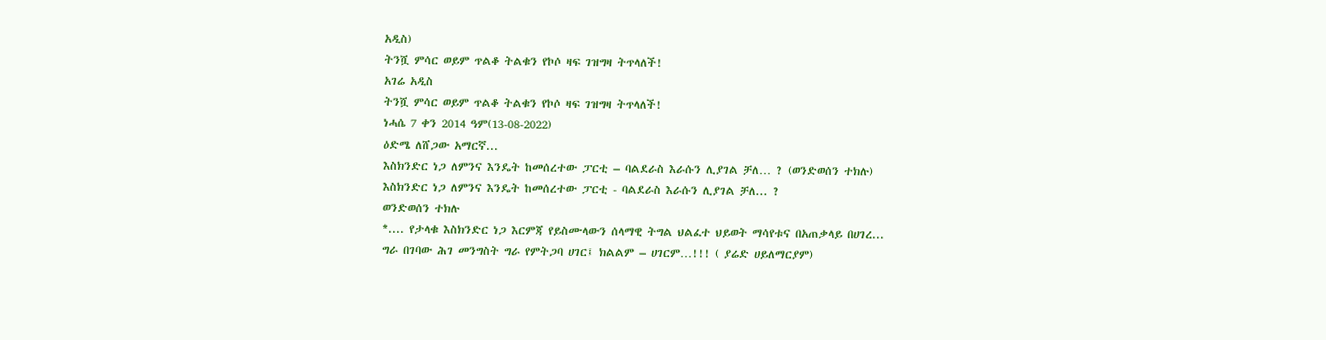አዲስ)
ትንሿ ምሳር ወይም ጥልቆ ትልቁን የኮሶ ዛፍ ገዝግዛ ትጥላለች!
አገሬ አዲስ
ትንሿ ምሳር ወይም ጥልቆ ትልቁን የኮሶ ዛፍ ገዝግዛ ትጥላለች!
ነሓሴ 7 ቀን 2014 ዓም(13-08-2022)
ዕድሜ ለሸጋው አማርኛ...
እስክንድር ነጋ ለምንና እንዴት ከመሰረተው ፓርቲ – ባልደራስ እራሱን ሊያገል ቻለ… ? (ወንድወሰን ተክሉ)
እስክንድር ነጋ ለምንና እንዴት ከመሰረተው ፓርቲ - ባልደራስ እራሱን ሊያገል ቻለ... ?
ወንድወሰን ተክሉ
*.... የታላቁ እስክንድር ነጋ እርምጃ የይስሙላውን ሰላማዊ ትግል ህልፈተ ህይወት ማሳየቱና በአጠቃላይ በሀገረ...
ግራ በገባው ሕገ መንግስት ግራ የምትጋባ ሀገር፤ ክልልም – ሀገርም…!!! ( ያሬድ ሀይለማርያም)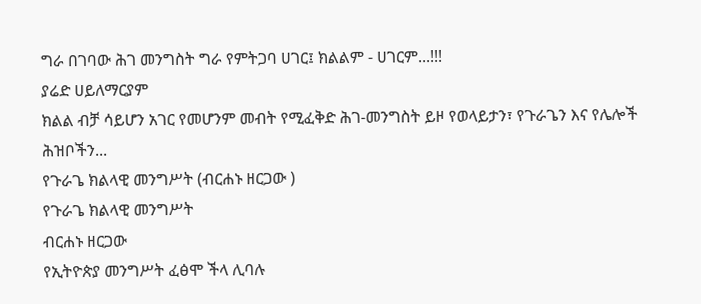ግራ በገባው ሕገ መንግስት ግራ የምትጋባ ሀገር፤ ክልልም - ሀገርም...!!!
ያሬድ ሀይለማርያም
ክልል ብቻ ሳይሆን አገር የመሆንም መብት የሚፈቅድ ሕገ-መንግስት ይዞ የወላይታን፣ የጉራጌን እና የሌሎች ሕዝቦችን...
የጉራጌ ክልላዊ መንግሥት (ብርሐኑ ዘርጋው )
የጉራጌ ክልላዊ መንግሥት
ብርሐኑ ዘርጋው
የኢትዮጵያ መንግሥት ፈፅሞ ችላ ሊባሉ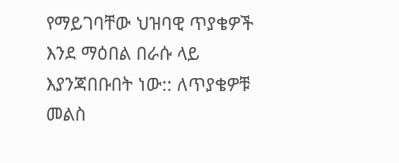የማይገባቸው ህዝባዊ ጥያቄዎች እንደ ማዕበል በራሱ ላይ እያንጃበቡበት ነው:: ለጥያቄዎቹ መልስ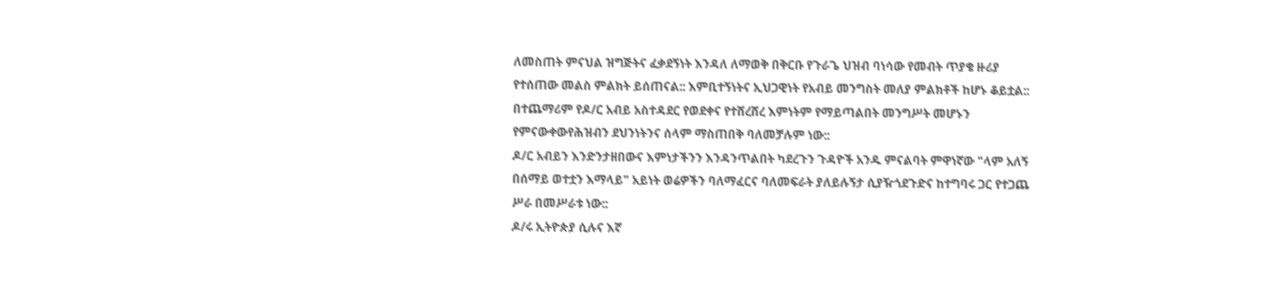ለመስጠት ምናህል ዝግጅትና ፈቃደኝነት እንዳለ ለማወቅ በቅርቡ የጉራጌ ህዝብ ባነሳው የመብት ጥያቄ ዙሪያ የተሰጠው መልስ ምልክት ይሰጠናል:: እምቢተኝነትና ኢህጋዊነት የአብይ መንግስት መለያ ምልክቶች ከሆኑ ቆይቷል:: በተጨማሪም የዶ/ር አብይ አስተዳደር የወደቀና የተሸረሸረ እምነትም የማይጣልበት መንግሥት መሆኑን የምናውቀውየሕዝብን ደህንነትንና ሰላም ማስጠበቅ ባለመቻሉም ነው::
ዶ/ር አብይን እንድንታዘበውና እምነታችንን እንዳንጥልበት ካደረጉን ጉዳዮች አንዱ ምናልባት ምዋነኛው "ላም አለኝ በሰማይ ወተቷን እማላይ" አይነት ወሬዎችን ባለማፈርና ባለመፍራት ያለይሉኝታ ሲያዥጎደጉድና ከተግባሩ ጋር የተጋጨ ሥራ በመሥራቱ ነው::
ዶ/ሩ ኢትዮጵያ ሲሉና እኛ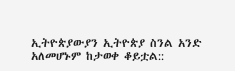ኢትዮጵያውያን ኢትዮጵያ ስንል አንድ አለመሆኑም ከታወቀ ቆይቷል::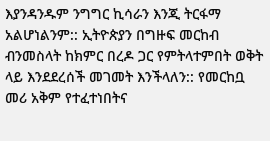እያንዳንዱም ንግግር ኪሳራን እንጂ ትርፋማ አልሆነልንም:: ኢትዮጵያን በግዙፍ መርከብ ብንመስላት ከክምር በረዶ ጋር የምትላተምበት ወቅት ላይ እንደደረሰች መገመት እንችላለን:: የመርከቧ መሪ አቅም የተፈተነበትና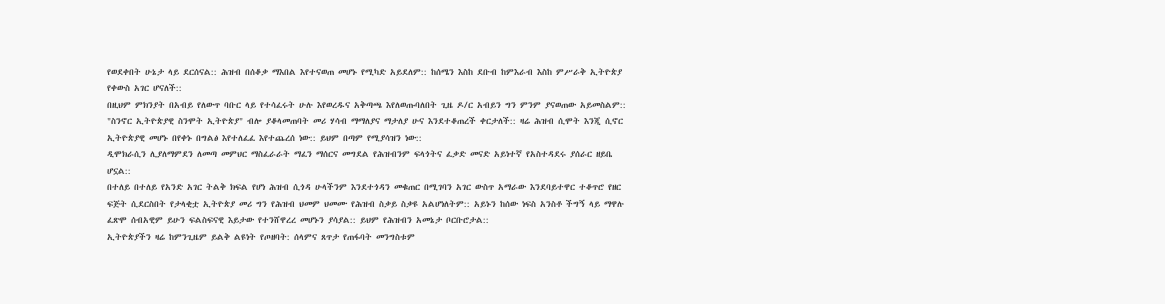የወደቀበት ሁኔታ ላይ ደርሰናል:: ሕዝብ በሰቆቃ ማእበል እየተናወጠ መሆኑ የሚካድ አይደለም:: ከሰሜን እስከ ደቡብ ከምእራብ እስከ ምሥራቅ ኢትዮጵያ የቀውስ አገር ሆናለች::
በዚህም ምክንያት በአብይ የለውጥ ባቡር ላይ የተሳፈሩት ሁሉ እየወረዱና አቅጣጫ እየለወጡባለበት ጊዜ ዶ/ር አብይን ግን ምንም ያናወጠው አይመስልም:: "ስንኖር ኢትዮጵያዊ ስንሞት ኢትዮጵያ" ብሎ ያቆላመጠባት መሪ ሃሳብ ማማለያና ማታለያ ሁና እንደተቆጠረች ቀርታለች:: ዛሬ ሕዝብ ሲሞት እንጂ ሲኖር ኢትዮጵያዊ መሆኑ በየቀኑ በግልፅ እየተለፈፈ እየተጨረሰ ነው:: ይህም በጣም የሚያሳዝን ነው::
ዲሞክራሲን ሊያለማምደን ለመጣ መምህር ማስፈራራት ማፈን ማሰርና መግደል የሕዝብንም ፍላጎትና ፈቃድ መናድ አይነተኛ የአስተዳደሩ ያሰራር ዘይቤ ሆኗል::
በተለይ በተለይ የአንድ አገር ትልቅ ክፍል የሆነ ሕዝብ ሲጎዳ ሁላችንም እንደተጎዳን መቁጠር በሚገባን አገር ውስጥ አማራው እንደባይተዋር ተቆጥሮ የዘር ፍጅት ሲደርስበት የታላቂቷ ኢትዮጵያ መሪ ግን የሕዝብ ህመም ህመሙ የሕዝብ ስቃይ ስቃዩ አልሆነለትም:: አይኑን ከሰው ነፍስ አንስቶ ችግኝ ላይ ማዋሉ ፈጽሞ ሰብአዊም ይሁን ፍልስፍናዊ እይታው የተንሸዋረረ መሆኑን ያሳያል:: ይህም የሕዝብን አመኔታ ቦርቡሮታል::
ኢትዮጵያችን ዛሬ ከምንጊዜም ይልቅ ልዩነት የጦዘባት: ሰላምና ጸጥታ የጠፋባት መንግስቱም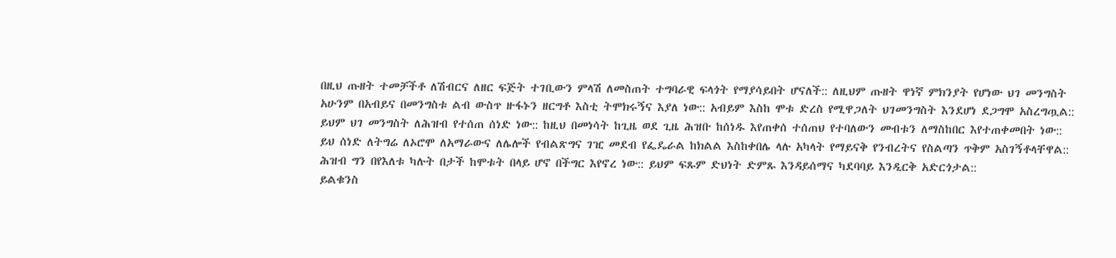በዚህ ጡዘት ተመቻችቶ ለሽብርና ለዘር ፍጅት ተገቢውን ምላሽ ለመስጠት ተግባራዊ ፍላጎት የማያሳይበት ሆናለች:: ለዚህም ጡዘት ዋነኛ ምክንያት የሆነው ህገ መንግስት አሁንም በአብይና በመንግስቱ ልብ ውስጥ ዙፋኑን ዘርግቶ እስቲ ትሞክሩኝና እያለ ነው:: አብይም እስከ ሞቱ ድረስ የሚዋጋለት ህገመንግስት እንደሆነ ደጋግሞ አስረግጧል:: ይህም ህገ መንግስት ለሕዝብ የተሰጠ ሰነድ ነው:: ከዚህ በመነሳት ከጊዜ ወደ ጊዜ ሕዝቡ ከሰነዱ እየጠቀሰ ተሰጠህ የተባለውን መብቱን ለማስከበር እየተጠቀመበት ነው::
ይህ ሰነድ ለትግሬ ለኦሮሞ ለአማራውና ለሌሎች የብልጽግና ገዢ መደብ የፌዴራል ከክልል እስከቀበሌ ላሉ አካላት የማይናቅ የንብረትና የስልጣን ጥቅም አስገኝቶላቸዋል:: ሕዝብ ግን በየእለቱ ካሉት በታች ከሞቱት በላይ ሆኖ በችግር እየኖረ ነው:: ይህም ፍጹም ድህነት ድምጹ እንዳይሰማና ካደባባይ እንዲርቅ አድርጎታል::
ይልቁንስ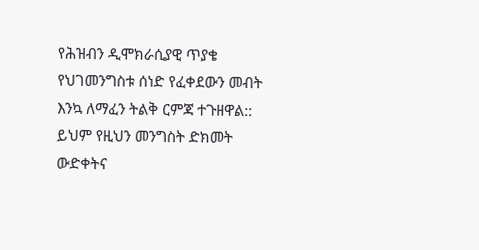የሕዝብን ዲሞክራሲያዊ ጥያቄ የህገመንግስቱ ሰነድ የፈቀደውን መብት እንኳ ለማፈን ትልቅ ርምጃ ተጉዘዋል:: ይህም የዚህን መንግስት ድክመት ውድቀትና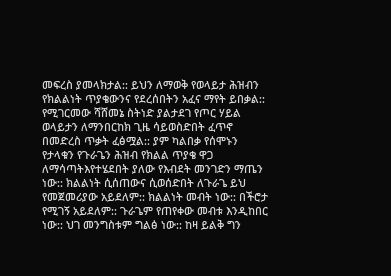መፍረስ ያመላክታል:: ይህን ለማወቅ የወላይታ ሕዝብን የክልልነት ጥያቄውንና የደረሰበትን አፈና ማየት ይበቃል:: የሚገርመው ሻሸመኔ ስትነድ ያልታደገ የጦር ሃይል ወላይታን ለማንበርከክ ጊዜ ሳይወስድበት ፈጥኖ በመድረስ ጥቃት ፈፅሟል:: ያም ካልበቃ የሰሞኑን የታላቁን የጉራጌን ሕዝብ የክልል ጥያቄ ዋጋ ለማሳጣትእየተሄደበት ያለው የእብደት መንገድን ማጤን ነው:: ክልልነት ሲሰጠውና ሲወሰድበት ለጉራጌ ይህ የመጀመሪያው አይደለም:: ክልልነት መብት ነው:: በችሮታ የሚገኝ አይደለም:: ጉራጌም የጠየቀው መብቱ እንዲከበር ነው:: ህገ መንግስቱም ግልፅ ነው:: ከዛ ይልቅ ግን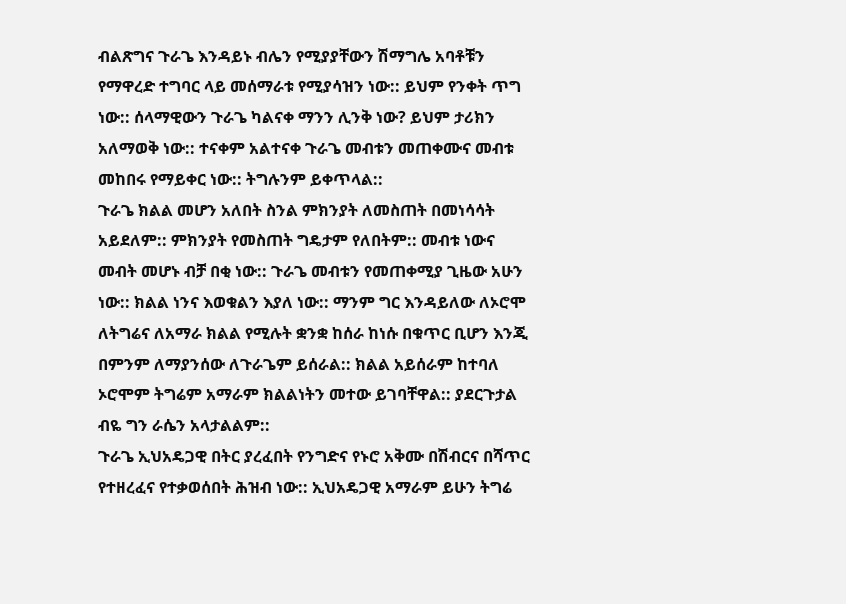ብልጽግና ጉራጌ እንዳይኑ ብሌን የሚያያቸውን ሽማግሌ አባቶቹን የማዋረድ ተግባር ላይ መሰማራቱ የሚያሳዝን ነው:: ይህም የንቀት ጥግ ነው:: ሰላማዊውን ጉራጌ ካልናቀ ማንን ሊንቅ ነው? ይህም ታሪክን አለማወቅ ነው:: ተናቀም አልተናቀ ጉራጌ መብቱን መጠቀሙና መብቱ መከበሩ የማይቀር ነው:: ትግሉንም ይቀጥላል::
ጉራጌ ክልል መሆን አለበት ስንል ምክንያት ለመስጠት በመነሳሳት አይደለም:: ምክንያት የመስጠት ግዴታም የለበትም:: መብቱ ነውና መብት መሆኑ ብቻ በቂ ነው:: ጉራጌ መብቱን የመጠቀሚያ ጊዜው አሁን ነው:: ክልል ነንና እወቁልን እያለ ነው:: ማንም ግር እንዳይለው ለኦሮሞ ለትግሬና ለአማራ ክልል የሚሉት ቋንቋ ከሰራ ከነሱ በቁጥር ቢሆን እንጂ በምንም ለማያንሰው ለጉራጌም ይሰራል:: ክልል አይሰራም ከተባለ ኦሮሞም ትግሬም አማራም ክልልነትን መተው ይገባቸዋል:: ያደርጉታል ብዬ ግን ራሴን አላታልልም::
ጉራጌ ኢህአዴጋዊ በትር ያረፈበት የንግድና የኑሮ አቅሙ በሽብርና በሻጥር የተዘረፈና የተቃወሰበት ሕዝብ ነው:: ኢህአዴጋዊ አማራም ይሁን ትግሬ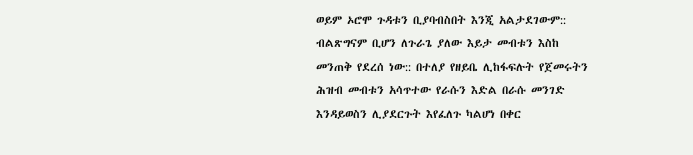ወይም ኦሮሞ ጉዳቱን ቢያባብስበት እንጂ አልታደገውም:: ብልጽግናም ቢሆን ለጉራጌ ያለው እይታ መብቱን እስከ መንጠቅ የደረሰ ነው:: በተለያ የዘይቤ ሊከፋፍሉት የጀመሩትን ሕዝብ መብቱን አሳጥተው የራሱን እድል በራሱ መንገድ እንዳይወስን ሊያደርጉት እየፈለጉ ካልሆነ በቀር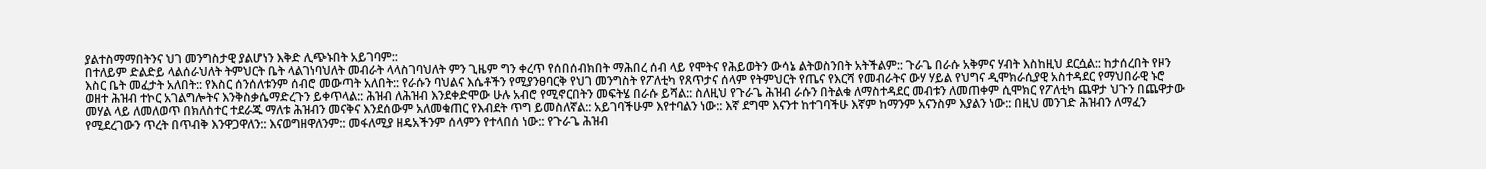ያልተስማማበትንና ህገ መንግስታዊ ያልሆነን እቅድ ሊጭኑበት አይገባም::
በተለይም ድልድይ ላልሰራህለት ትምህርት ቤት ላልገነባህለት መብራት ላላስገባህለት ምን ጊዜም ግን ቀረጥ የሰበሰብክበት ማሕበረ ሰብ ላይ የሞትና የሕይወትን ውሳኔ ልትወስንበት አትችልም:: ጉራጌ በራሱ አቅምና ሃብት እስከዚህ ደርሷል:: ከታሰረበት የዞን እስር ቤት መፈታት አለበት:: የእስር ሰንሰለቱንም ሰብሮ መውጣት አለበት:: የራሱን ባህልና እሴቶችን የሚያንፀባርቅ የህገ መንግስት የፖለቲካ የጸጥታና ሰላም የትምህርት የጤና የእርሻ የመብራትና ውሃ ሃይል የህግና ዲሞክራሲያዊ አስተዳደር የማህበራዊ ኑሮ ወዘተ ሕዝብ ተኮር አገልግሎትና እንቅስቃሴማድረጉን ይቀጥላል:: ሕዝብ ለሕዝብ እንደቀድሞው ሁሉ አብሮ የሚኖርበትን መፍትሄ በራሱ ይሻል:: ስለዚህ የጉራጌ ሕዝብ ራሱን በትልቁ ለማስተዳደር መብቱን ለመጠቀም ሲሞክር የፖለቲካ ጨዋታ ህጉን በጨዋታው መሃል ላይ ለመለወጥ በክለስተር ተደራጁ ማለቱ ሕዝብን መናቅና እንደሰውም አለመቁጠር የእብደት ጥግ ይመስለኛል:: አይገባችሁም እየተባልን ነው:: እኛ ደግሞ እናንተ ከተገባችሁ እኛም ከማንም አናንስም እያልን ነው:: በዚህ መንገድ ሕዝብን ለማፈን የሚደረገውን ጥረት በጥብቅ እንዋጋዋለን:: እናወግዘዋለንም:: መፋለሚያ ዘዴአችንም ሰላምን የተላበሰ ነው:: የጉራጌ ሕዝብ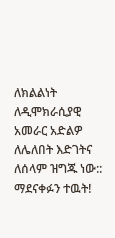ለክልልነት ለዲሞክራሲያዊ አመራር አድልዎ ለሌለበት እድገትና ለሰላም ዝግጁ ነው:: ማደናቀፉን ተዉት!